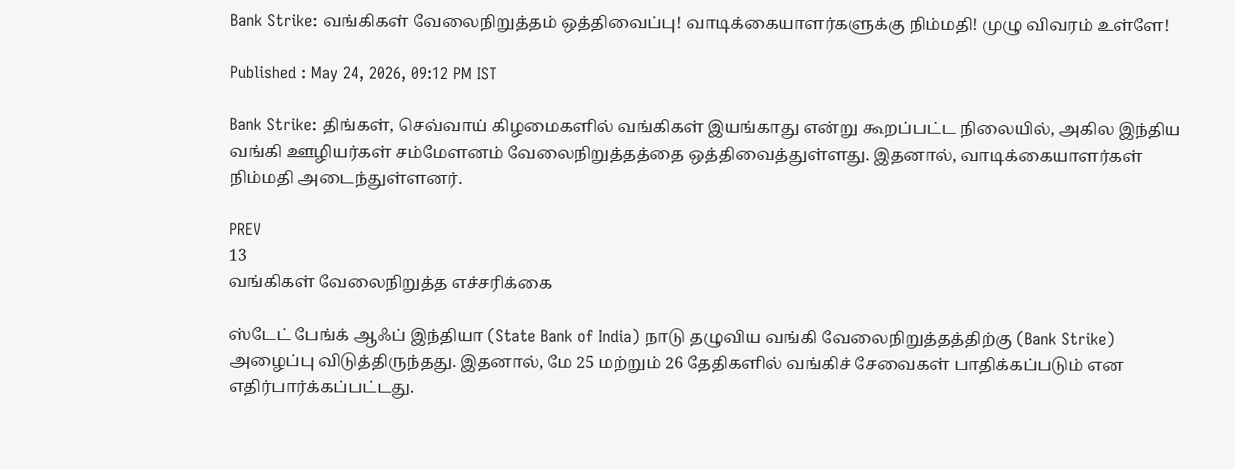Bank Strike: வங்கிகள் வேலைநிறுத்தம் ஒத்திவைப்பு! வாடிக்கையாளர்களுக்கு நிம்மதி! முழு விவரம் உள்ளே!

Published : May 24, 2026, 09:12 PM IST

Bank Strike: திங்கள், செவ்வாய் கிழமைகளில் வங்கிகள் இயங்காது என்று கூறப்பட்ட நிலையில், அகில இந்திய வங்கி ஊழியர்கள் சம்மேளனம் வேலைநிறுத்தத்தை ஒத்திவைத்துள்ளது. இதனால், வாடிக்கையாளர்கள் நிம்மதி அடைந்துள்ளனர்.

PREV
13
வங்கிகள் வேலைநிறுத்த எச்சரிக்கை

ஸ்டேட் பேங்க் ஆஃப் இந்தியா (State Bank of India) நாடு தழுவிய வங்கி வேலைநிறுத்தத்திற்கு (Bank Strike) அழைப்பு விடுத்திருந்தது. இதனால், மே 25 மற்றும் 26 தேதிகளில் வங்கிச் சேவைகள் பாதிக்கப்படும் என எதிர்பார்க்கப்பட்டது.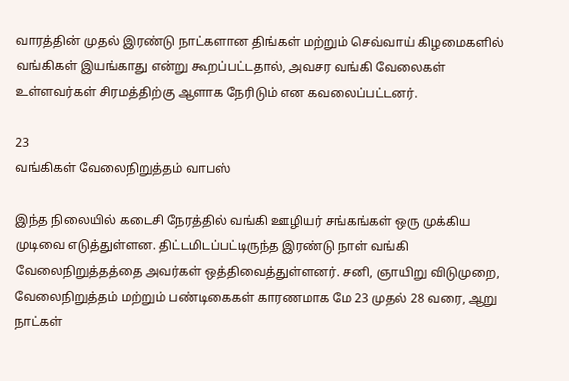வாரத்தின் முதல் இரண்டு நாட்களான திங்கள் மற்றும் செவ்வாய் கிழமைகளில் வங்கிகள் இயங்காது என்று கூறப்பட்டதால், அவசர வங்கி வேலைகள் உள்ளவர்கள் சிரமத்திற்கு ஆளாக நேரிடும் என கவலைப்பட்டனர்.

23
வங்கிகள் வேலைநிறுத்தம் வாபஸ்

இந்த நிலையில் கடைசி நேரத்தில் வங்கி ஊழியர் சங்கங்கள் ஒரு முக்கிய முடிவை எடுத்துள்ளன. திட்டமிடப்பட்டிருந்த இரண்டு நாள் வங்கி வேலைநிறுத்தத்தை அவர்கள் ஒத்திவைத்துள்ளனர். சனி, ஞாயிறு விடுமுறை, வேலைநிறுத்தம் மற்றும் பண்டிகைகள் காரணமாக மே 23 முதல் 28 வரை, ஆறு நாட்கள்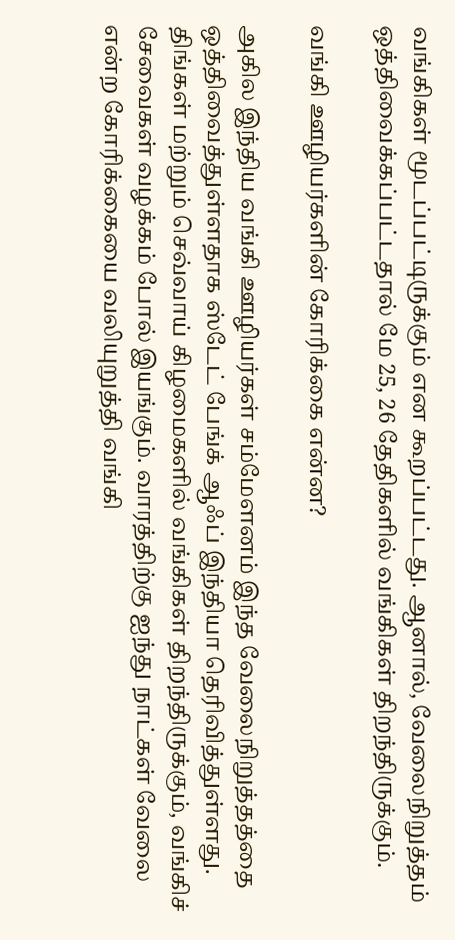வங்கிகள் மூடப்பட்டிருக்கும் என கூறப்பட்டது. ஆனால், வேலைநிறுத்தம் ஒத்திவைக்கப்பட்டதால் மே 25, 26 தேதிகளில் வங்கிகள் திறந்திருக்கும்.

வங்கி ஊழியர்களின் கோரிக்கை என்ன?

அகில இந்திய வங்கி ஊழியர்கள் சம்மேளனம் இந்த வேலைநிறுத்தத்தை ஒத்திவைத்துள்ளதாக ஸ்டேட் பேங்க் ஆஃப் இந்தியா தெரிவித்துள்ளது. திங்கள் மற்றும் செவ்வாய் கிழமைகளில் வங்கிகள் திறந்திருக்கும், வங்கிச் சேவைகள் வழக்கம் போல் இயங்கும். வாரத்திற்கு ஐந்து நாட்கள் வேலை என்ற கோரிக்கையை வலியுறுத்தி வங்கி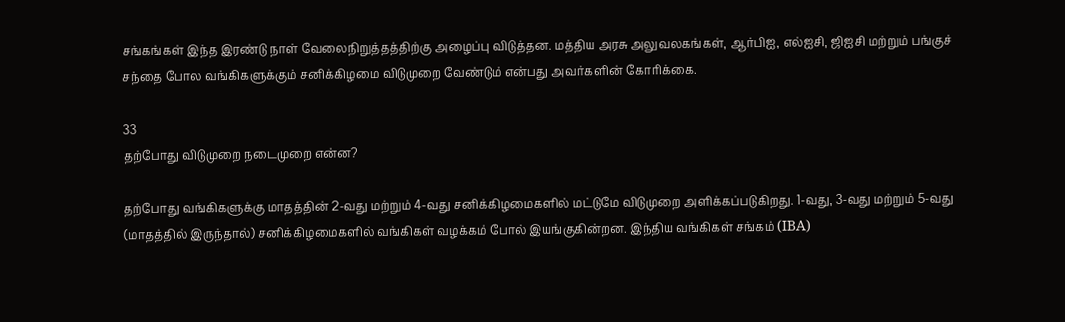சங்கங்கள் இந்த இரண்டு நாள் வேலைநிறுத்தத்திற்கு அழைப்பு விடுத்தன. மத்திய அரசு அலுவலகங்கள், ஆர்பிஐ, எல்ஐசி, ஜிஐசி மற்றும் பங்குச் சந்தை போல வங்கிகளுக்கும் சனிக்கிழமை விடுமுறை வேண்டும் என்பது அவர்களின் கோரிக்கை.

33
தற்போது விடுமுறை நடைமுறை என்ன?

தற்போது வங்கிகளுக்கு மாதத்தின் 2-வது மற்றும் 4-வது சனிக்கிழமைகளில் மட்டுமே விடுமுறை அளிக்கப்படுகிறது. 1-வது, 3-வது மற்றும் 5-வது (மாதத்தில் இருந்தால்) சனிக்கிழமைகளில் வங்கிகள் வழக்கம் போல் இயங்குகின்றன. இந்திய வங்கிகள் சங்கம் (IBA)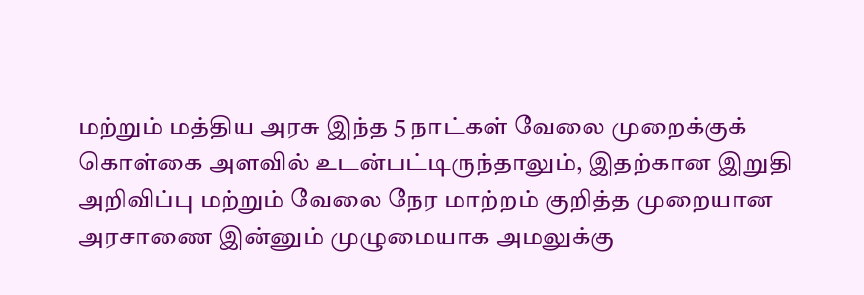மற்றும் மத்திய அரசு இந்த 5 நாட்கள் வேலை முறைக்குக் கொள்கை அளவில் உடன்பட்டிருந்தாலும், இதற்கான இறுதி அறிவிப்பு மற்றும் வேலை நேர மாற்றம் குறித்த முறையான அரசாணை இன்னும் முழுமையாக அமலுக்கு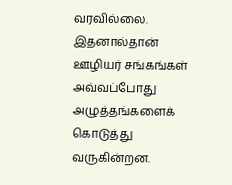வரவில்லை. இதனால்தான் ஊழியர் சங்கங்கள் அவ்வப்போது அழுத்தங்களைக் கொடுத்து வருகின்றன.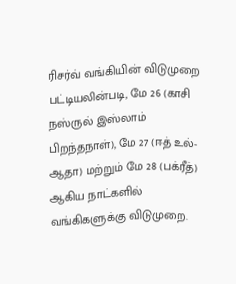ரிசர்வ் வங்கியின் விடுமுறை பட்டியலின்படி, மே 26 (காசி நஸ்ருல் இஸ்லாம் பிறந்தநாள்), மே 27 (ஈத் உல்-ஆதா) மற்றும் மே 28 (பக்ரீத்) ஆகிய நாட்களில் வங்கிகளுக்கு விடுமுறை.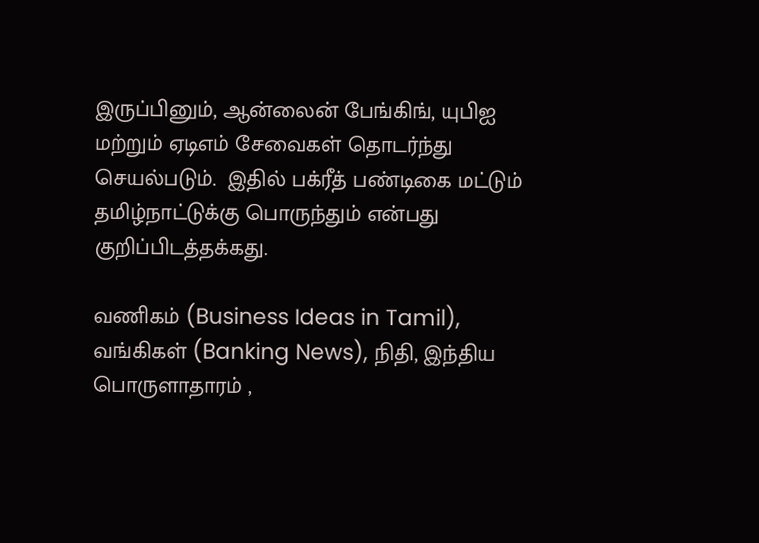இருப்பினும், ஆன்லைன் பேங்கிங், யுபிஐ மற்றும் ஏடிஎம் சேவைகள் தொடர்ந்து செயல்படும்.  இதில் பக்ரீத் பண்டிகை மட்டும் தமிழ்நாட்டுக்கு பொருந்தும் என்பது குறிப்பிடத்தக்கது.

வணிகம் (Business Ideas in Tamil), வங்கிகள் (Banking News), நிதி, இந்திய பொருளாதாரம் ,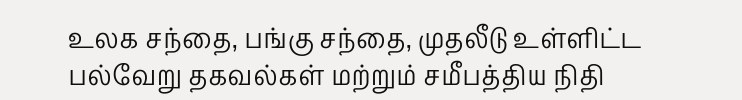உலக சந்தை, பங்கு சந்தை, முதலீடு உள்ளிட்ட பல்வேறு தகவல்கள் மற்றும் சமீபத்திய நிதி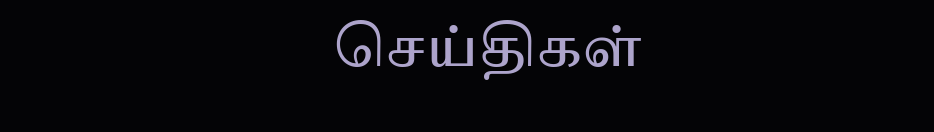செய்திகள்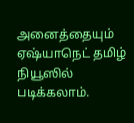அனைத்தையும் ஏஷ்யாநெட் தமிழ் நியூஸில் படிக்கலாம்.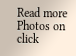Read more Photos on
click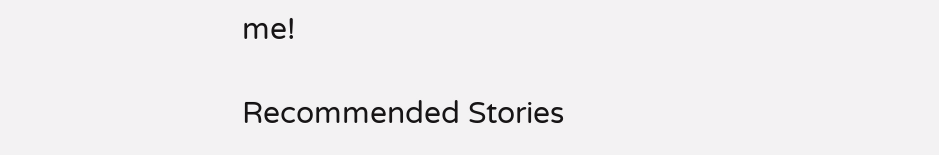me!

Recommended Stories